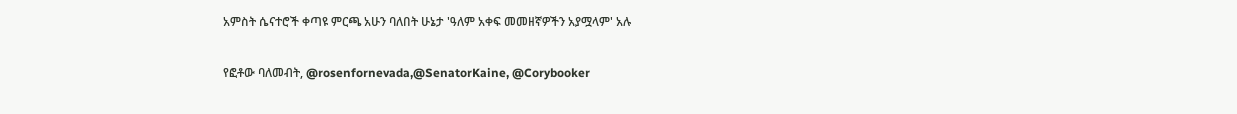አምስት ሴናተሮች ቀጣዩ ምርጫ አሁን ባለበት ሁኔታ 'ዓለም አቀፍ መመዘኛዎችን አያሟላም' አሉ

የፎቶው ባለመብት, @rosenfornevada,@SenatorKaine, @Corybooker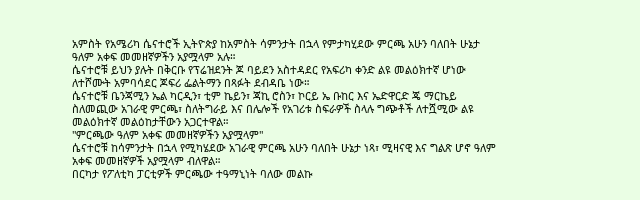አምስት የአሜሪካ ሴናተሮች ኢትዮጵያ ከአምስት ሳምንታት በኋላ የምታካሂደው ምርጫ አሁን ባለበት ሁኔታ ዓለም አቀፍ መመዘኛዎችን አያሟላም አሉ።
ሴናተሮቹ ይህን ያሉት በቅርቡ የፕሬዝደንት ጆ ባይደን አስተዳደር የአፍሪካ ቀንድ ልዩ መልዕክተኛ ሆነው ለተሾሙት አምባሳደር ጆፍሪ ፌልትማን በጻፉት ደብዳቤ ነው።
ሴናተሮቹ ቤንጃሚን ኤል ካርዲን፣ ቲም ኬይን፣ ጃኪ ሮስን፣ ኮርይ ኤ ቡከር እና ኤድዋርድ ጄ ማርኬይ ስለመጪው አገራዊ ምርጫ፣ ስለትግራይ እና በሌሎች የአገሪቱ ስፍራዎች ስላሉ ግጭቶች ለተሿሚው ልዩ መልዕክተኛ መልዕከታቸውን አጋርተዋል።
"ምርጫው ዓለም አቀፍ መመዘኛዎችን አያሟላም"
ሴናተሮቹ ከሳምንታት በኋላ የሚካሄደው አገራዊ ምርጫ አሁን ባለበት ሁኔታ ነጻ፣ ሚዛናዊ እና ግልጽ ሆኖ ዓለም አቀፍ መመዘኛዎች አያሟላም ብለዋል።
በርካታ የፖለቲካ ፓርቲዎች ምርጫው ተዓማኒነት ባለው መልኩ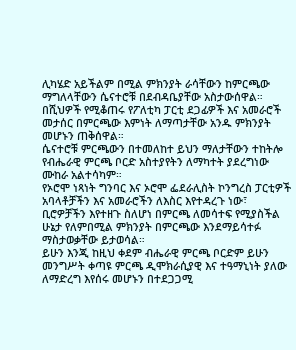ሊካሄድ አይችልም በሚል ምክንያት ራሳቸውን ከምርጫው ማግለላቸውን ሴናተሮቹ በደብዳቤያቸው አስታውሰዋል።
በሺህዎች የሚቆጠሩ የፖለቲካ ፓርቲ ደጋፊዎች እና አመራሮች መታሰር በምርጫው እምነት ለማጣታቸው አንዱ ምክንያት መሆኑን ጠቅሰዋል።
ሴናተሮቹ ምርጫውን በተመለከተ ይህን ማለታቸውን ተከትሎ የብሔራዊ ምርጫ ቦርድ አስተያየትን ለማካተት ያደረግነው ሙከራ አልተሳካም።
የኦሮሞ ነጻነት ግንባር እና ኦሮሞ ፌደራሊስት ኮንግረስ ፓርቲዎች አባላቶቻችን እና አመራሮችን ለእስር እየተዳረጉ ነው፣ ቢሮዎቻችን እየተዘጉ ስለሆነ በምርጫ ለመሳተፍ የሚያስችል ሁኔታ የለምበሚል ምክንያት በምርጫው እንደማይሳተፉ ማስታወቃቸው ይታወሳል።
ይሁን እንጂ ከዚህ ቀደም ብሔራዊ ምርጫ ቦርድም ይሁን መንግሥት ቀጣዩ ምርጫ ዲሞክራሲያዊ እና ተዓማኒነት ያለው ለማድረግ እየሰሩ መሆኑን በተደጋጋሚ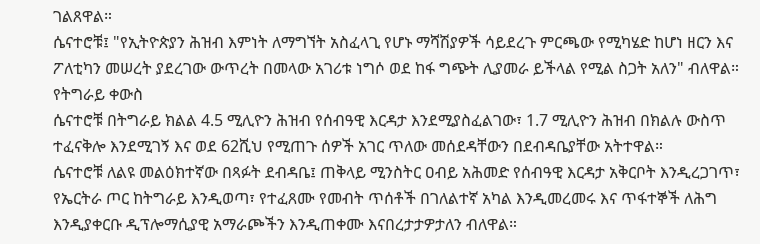ገልጸዋል።
ሴናተሮቹ፤ "የኢትዮጵያን ሕዝብ እምነት ለማግኘት አስፈላጊ የሆኑ ማሻሽያዎች ሳይደረጉ ምርጫው የሚካሄድ ከሆነ ዘርን እና ፖለቲካን መሠረት ያደረገው ውጥረት በመላው አገሪቱ ነግሶ ወደ ከፋ ግጭት ሊያመራ ይችላል የሚል ስጋት አለን" ብለዋል።
የትግራይ ቀውስ
ሴናተሮቹ በትግራይ ክልል 4.5 ሚሊዮን ሕዝብ የሰብዓዊ እርዳታ እንደሚያስፈልገው፣ 1.7 ሚሊዮን ሕዝብ በክልሉ ውስጥ ተፈናቅሎ እንደሚገኝ እና ወደ 62ሺህ የሚጠጉ ሰዎች አገር ጥለው መሰደዳቸውን በደብዳቤያቸው አትተዋል።
ሴናተሮቹ ለልዩ መልዕክተኛው በጻፉት ደብዳቤ፤ ጠቅላይ ሚንስትር ዐብይ አሕመድ የሰብዓዊ እርዳታ አቅርቦት እንዲረጋገጥ፣ የኤርትራ ጦር ከትግራይ እንዲወጣ፣ የተፈጸሙ የመብት ጥሰቶች በገለልተኛ አካል እንዲመረመሩ እና ጥፋተኞች ለሕግ እንዲያቀርቡ ዲፕሎማሲያዊ አማራጮችን እንዲጠቀሙ እናበረታታዎታለን ብለዋል።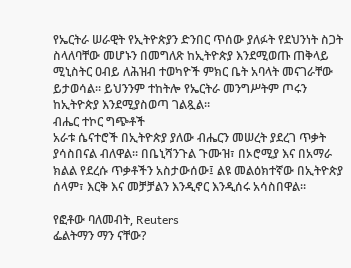የኤርትራ ሠራዊት የኢትዮጵያን ድንበር ጥሰው ያለፉት የደህንነት ስጋት ስላለባቸው መሆኑን በመግለጽ ከኢትዮጵያ እንደሚወጡ ጠቅላይ ሚኒስትር ዐብይ ለሕዝብ ተወካዮች ምክር ቤት አባላት መናገራቸው ይታወሳል። ይህንንም ተከትሎ የኤርትራ መንግሥትም ጦሩን ከኢትዮጵያ እንደሚያስወጣ ገልጿል።
ብሔር ተኮር ግጭቶች
አራቱ ሴናተሮች በኢትዮጵያ ያለው ብሔርን መሠረት ያደረገ ጥቃት ያሳስበናል ብለዋል። በቤኒሻንጉል ጉሙዝ፣ በኦሮሚያ እና በአማራ ክልል የደረሱ ጥቃቶችን አስታውሰው፤ ልዩ መልዕክተኛው በኢትዮጵያ ሰላም፣ እርቅ እና መቻቻልን እንዲኖር እንዲሰሩ አሳስበዋል።

የፎቶው ባለመብት, Reuters
ፌልትማን ማን ናቸው?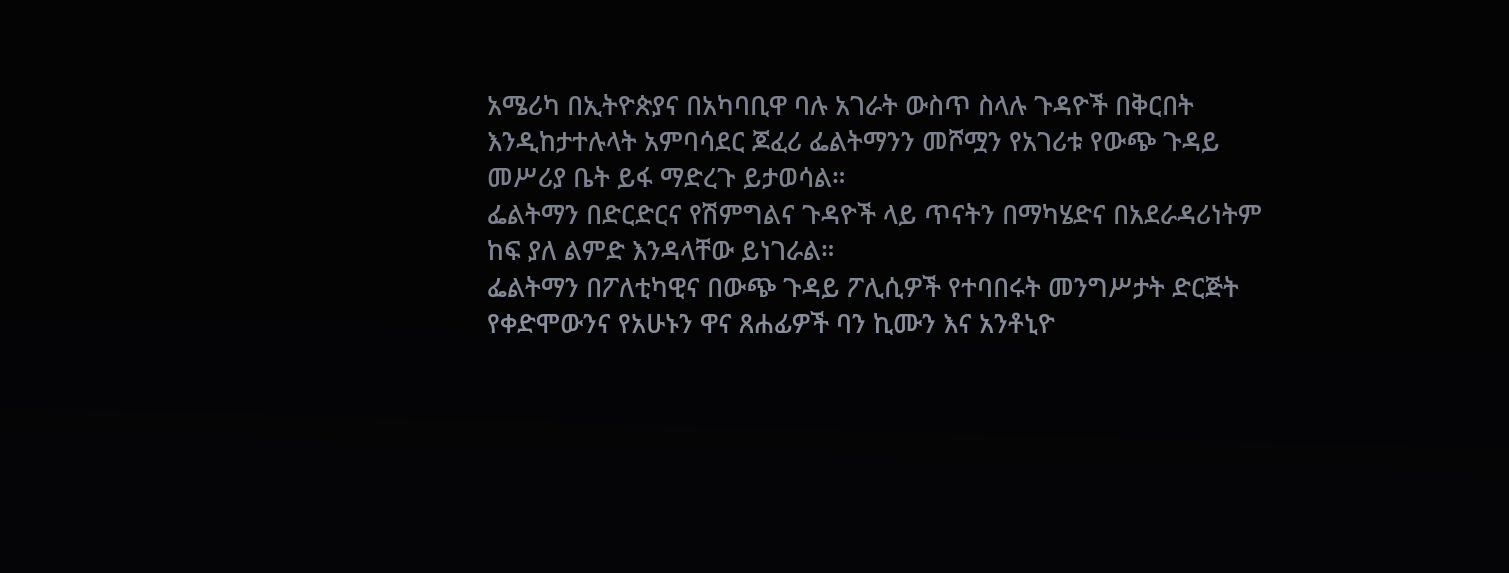አሜሪካ በኢትዮጵያና በአካባቢዋ ባሉ አገራት ውስጥ ስላሉ ጉዳዮች በቅርበት እንዲከታተሉላት አምባሳደር ጆፈሪ ፌልትማንን መሾሟን የአገሪቱ የውጭ ጉዳይ መሥሪያ ቤት ይፋ ማድረጉ ይታወሳል።
ፌልትማን በድርድርና የሽምግልና ጉዳዮች ላይ ጥናትን በማካሄድና በአደራዳሪነትም ከፍ ያለ ልምድ እንዳላቸው ይነገራል።
ፌልትማን በፖለቲካዊና በውጭ ጉዳይ ፖሊሲዎች የተባበሩት መንግሥታት ድርጅት የቀድሞውንና የአሁኑን ዋና ጸሐፊዎች ባን ኪሙን እና አንቶኒዮ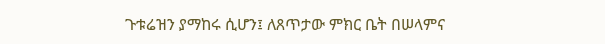ጉቱሬዝን ያማከሩ ሲሆን፤ ለጸጥታው ምክር ቤት በሠላምና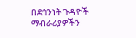በደኅንነት ጉዳዮች ማብራሪያዎችን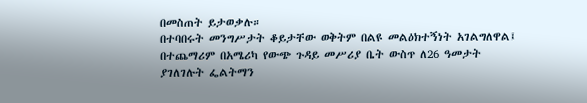በመስጠት ይታወቃሉ።
በተባበሩት መንግሥታት ቆይታቸው ወቅትም በልዩ መልዕክተኝነት አገልግለዋል፤ በተጨማሪም በአሜሪካ የውጭ ጉዳይ መሥሪያ ቤት ውስጥ ለ26 ዓመታት ያገለገሉት ፌልትማን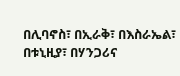በሊባኖስ፣ በኢራቅ፣ በእስራኤል፣ በቱኒዚያ፣ በሃንጋሪና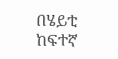በሄይቲ ከፍተኛ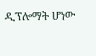ዲፕሎማት ሆነው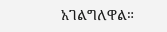አገልግለዋል።